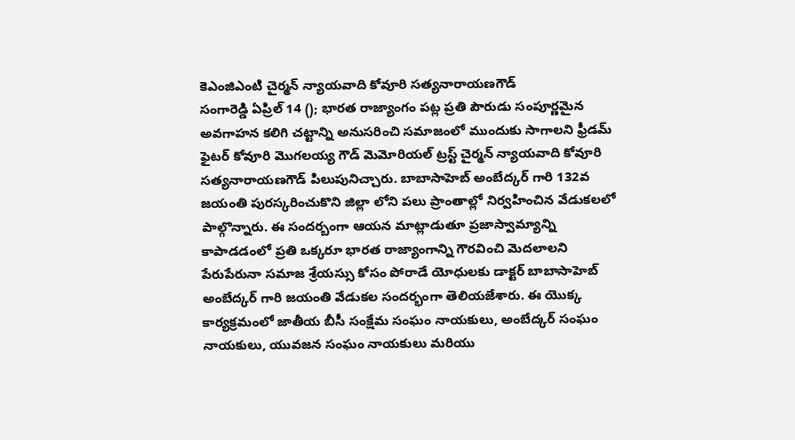కెఎంజిఎంటి చైర్మన్ న్యాయవాది కోవూరి సత్యనారాయణగౌడ్
సంగారెడ్డి ఏప్రిల్ 14 (); భారత రాజ్యాంగం పట్ల ప్రతి పౌరుడు సంపూర్ణమైన అవగాహన కలిగి చట్టాన్ని అనుసరించి సమాజంలో ముందుకు సాగాలని ఫ్రీడమ్ ఫైటర్ కోవూరి మొగలయ్య గౌడ్ మెమోరియల్ ట్రస్ట్ చైర్మన్ న్యాయవాది కోవూరి సత్యనారాయణగౌడ్ పిలుపునిచ్చారు. బాబాసాహెబ్ అంబేద్కర్ గారి 132వ జయంతి పురస్కరించుకొని జిల్లా లోని పలు ప్రాంతాల్లో నిర్వహించిన వేడుకలలో పాల్గొన్నారు. ఈ సందర్బంగా ఆయన మాట్లాడుతూ ప్రజాస్వామ్యాన్ని కాపాడడంలో ప్రతి ఒక్కరూ భారత రాజ్యాంగాన్ని గౌరవించి మెదలాలని పేరుపేరునా సమాజ శ్రేయస్సు కోసం పోరాడే యోధులకు డాక్టర్ బాబాసాహెబ్ అంబేద్కర్ గారి జయంతి వేడుకల సందర్భంగా తెలియజేశారు. ఈ యొక్క కార్యక్రమంలో జాతీయ బీసీ సంక్షేమ సంఘం నాయకులు, అంబేద్కర్ సంఘం నాయకులు, యువజన సంఘం నాయకులు మరియు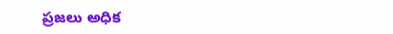ప్రజలు అధిక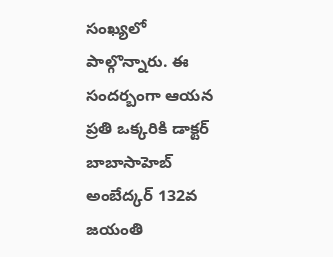సంఖ్యలో పాల్గొన్నారు. ఈ సందర్బంగా ఆయన ప్రతి ఒక్కరికి డాక్టర్ బాబాసాహెబ్ అంబేద్కర్ 132వ జయంతి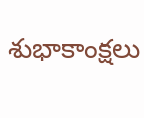శుభాకాంక్షలు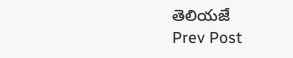తెలియజే
Prev Post